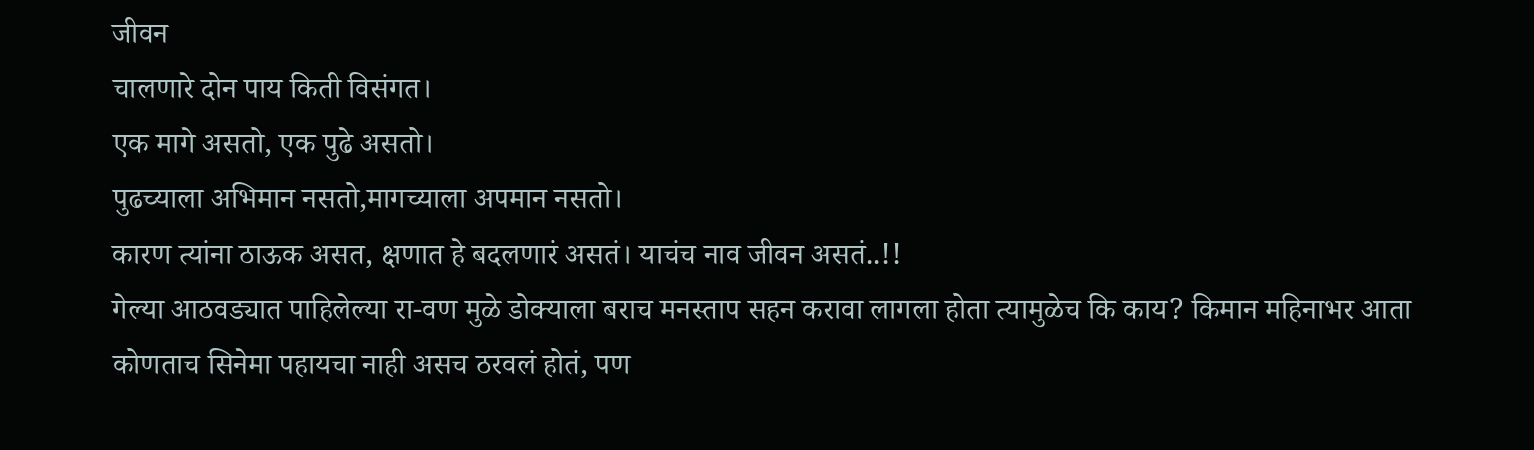जीवन
चालणारे दोन पाय किती विसंगत।
एक मागे असतो, एक पुढे असतो।
पुढच्याला अभिमान नसतो,मागच्याला अपमान नसतो।
कारण त्यांना ठाऊक असत, क्षणात हे बदलणारं असतं। याचंच नाव जीवन असतं..!!
गेल्या आठवड्यात पाहिलेल्या रा-वण मुळे डोक्याला बराच मनस्ताप सहन करावा लागला होता त्यामुळेच कि काय? किमान महिनाभर आता कोणताच सिनेमा पहायचा नाही असच ठरवलं होतं, पण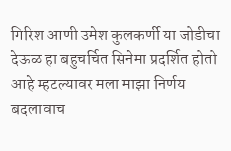गिरिश आणी उमेश कुलकर्णी या जोडीचा देऊळ हा बहुचर्चित सिनेमा प्रदर्शित होतो आहे म्हटल्यावर मला माझा निर्णय बदलावाच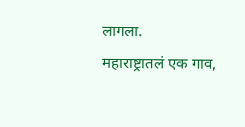लागला.
महाराष्ट्रातलं एक गाव,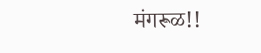मंगरूळ!!